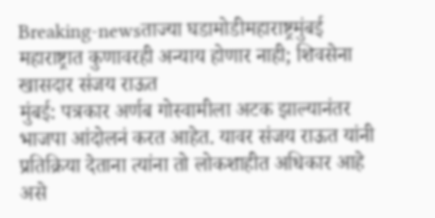Breaking-newsताज्या घडामोडीमहाराष्ट्रमुंबई
महाराष्ट्रात कुणावरही अन्याय होणार नाही; शिवसेना खासदार संजय राऊत
मुंबई: पत्रकार अर्णब गोस्वामीला अटक झाल्यानंतर भाजपा आंदोलनं करत आहेत. यावर संजय राऊत यांनी प्रतिक्रिया देताना त्यांना तो लोकशाहीत अधिकार आहे असे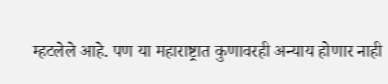म्हटलेले आहे. पण या महाराष्ट्रात कुणावरही अन्याय होणार नाही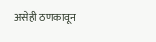असेही ठणकावून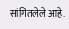सांगितलेले आहे.